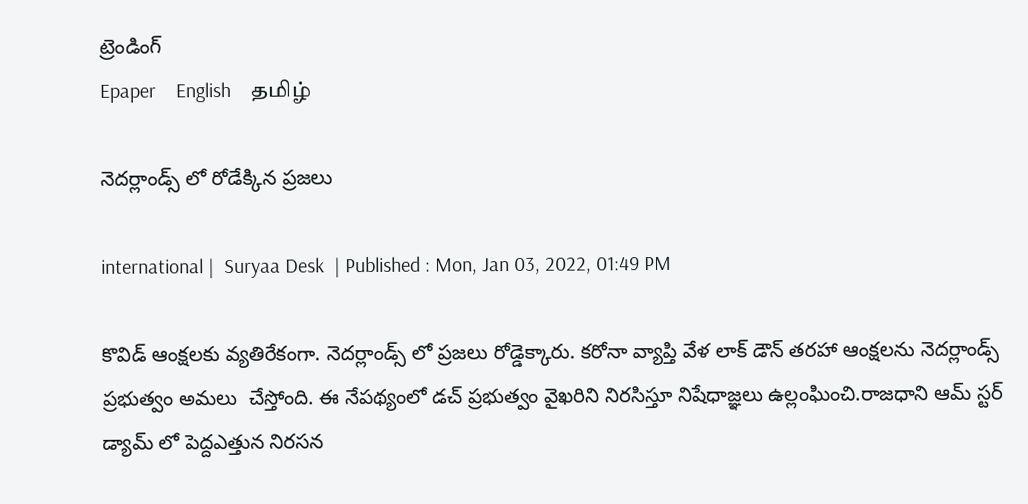ట్రెండింగ్
Epaper    English    தமிழ்

నెదర్లాండ్స్ లో రోడేక్కిన ప్రజలు

international |  Suryaa Desk  | Published : Mon, Jan 03, 2022, 01:49 PM

కొవిడ్ ఆంక్షలకు వ్యతిరేకంగా. నెదర్లాండ్స్ లో ప్రజలు రోడ్డెక్కారు. కరోనా వ్యాప్తి వేళ లాక్ డౌన్ తరహా ఆంక్షలను నెదర్లాండ్స్ ప్రభుత్వం అమలు  చేస్తోంది. ఈ నేపథ్యంలో డచ్ ప్రభుత్వం వైఖరిని నిరసిస్తూ నిషేధాజ్ఞలు ఉల్లంఘించి.రాజధాని ఆమ్ స్టర్ డ్యామ్ లో పెద్దఎత్తున నిరసన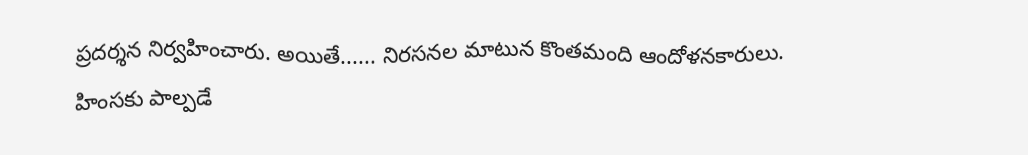ప్రదర్శన నిర్వహించారు. అయితే...... నిరసనల మాటున కొంతమంది ఆందోళనకారులు. హింసకు పాల్పడే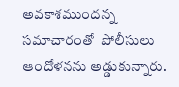అవకాశముందన్న సమాచారంతో  పోలీసులు ఆందోళనను అడ్డుకున్నారు.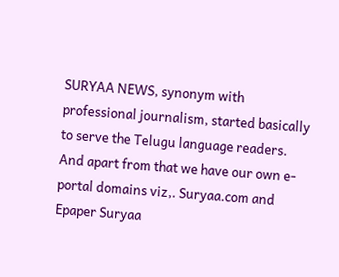SURYAA NEWS, synonym with professional journalism, started basically to serve the Telugu language readers. And apart from that we have our own e-portal domains viz,. Suryaa.com and Epaper Suryaa